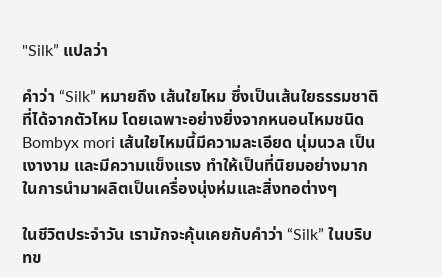"Silk” แปลว่า

คำว่า “Silk” หมายถึง เส้นใยไหม ซึ่งเป็นเส้นใยธรรมชาติที่ได้จากตัวไหม โดยเฉพาะอย่างยิ่งจากหนอนไหมชนิด Bombyx mori เส้นใยไหมนี้มีความละเอียด นุ่มนวล เป็นเงางาม และมีความแข็งแรง ทำให้เป็นที่นิยมอย่างมากในการนำมาผลิตเป็นเครื่องนุ่งห่มและสิ่งทอต่างๆ

ในชีวิตประจำวัน เรามักจะคุ้นเคยกับคำว่า “Silk” ในบริบทข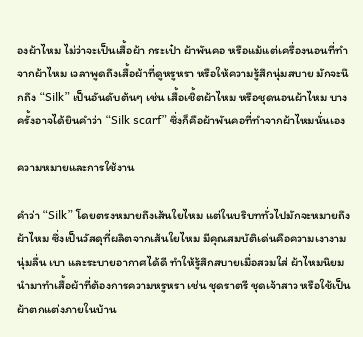องผ้าไหม ไม่ว่าจะเป็นเสื้อผ้า กระเป๋า ผ้าพันคอ หรือแม้แต่เครื่องนอนที่ทำจากผ้าไหม เวลาพูดถึงเสื้อผ้าที่ดูหรูหรา หรือให้ความรู้สึกนุ่มสบาย มักจะนึกถึง “Silk” เป็นอันดับต้นๆ เช่น เสื้อเชิ้ตผ้าไหม หรือชุดนอนผ้าไหม บางครั้งอาจได้ยินคำว่า “Silk scarf” ซึ่งก็คือผ้าพันคอที่ทำจากผ้าไหมนั่นเอง

ความหมายและการใช้งาน

คำว่า “Silk” โดยตรงหมายถึงเส้นใยไหม แต่ในบริบททั่วไปมักจะหมายถึงผ้าไหม ซึ่งเป็นวัสดุที่ผลิตจากเส้นใยไหม มีคุณสมบัติเด่นคือความเงางาม นุ่มลื่น เบา และระบายอากาศได้ดี ทำให้รู้สึกสบายเมื่อสวมใส่ ผ้าไหมนิยมนำมาทำเสื้อผ้าที่ต้องการความหรูหรา เช่น ชุดราตรี ชุดเจ้าสาว หรือใช้เป็นผ้าตกแต่งภายในบ้าน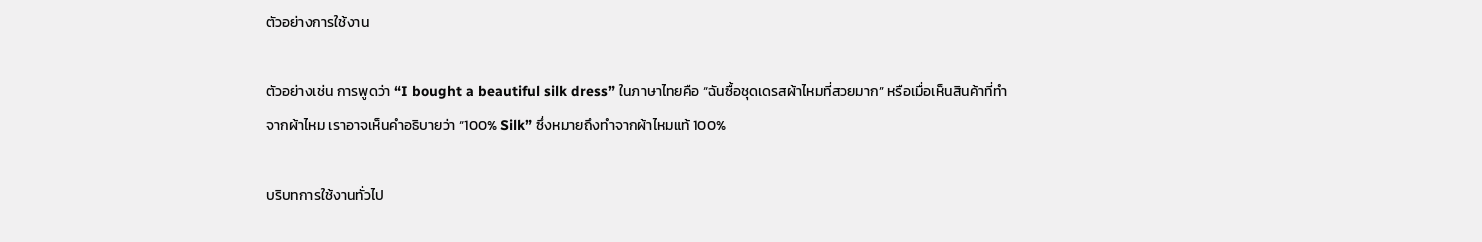ตัวอย่างการใช้งาน

ตัวอย่างเช่น การพูดว่า “I bought a beautiful silk dress” ในภาษาไทยคือ “ฉันซื้อชุดเดรสผ้าไหมที่สวยมาก” หรือเมื่อเห็นสินค้าที่ทำจากผ้าไหม เราอาจเห็นคำอธิบายว่า “100% Silk” ซึ่งหมายถึงทำจากผ้าไหมแท้ 100%

บริบทการใช้งานทั่วไป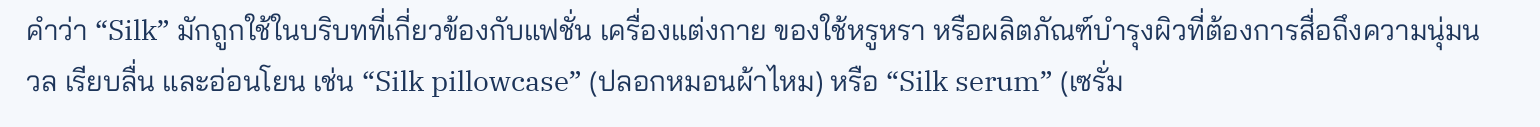คำว่า “Silk” มักถูกใช้ในบริบทที่เกี่ยวข้องกับแฟชั่น เครื่องแต่งกาย ของใช้หรูหรา หรือผลิตภัณฑ์บำรุงผิวที่ต้องการสื่อถึงความนุ่มนวล เรียบลื่น และอ่อนโยน เช่น “Silk pillowcase” (ปลอกหมอนผ้าไหม) หรือ “Silk serum” (เซรั่ม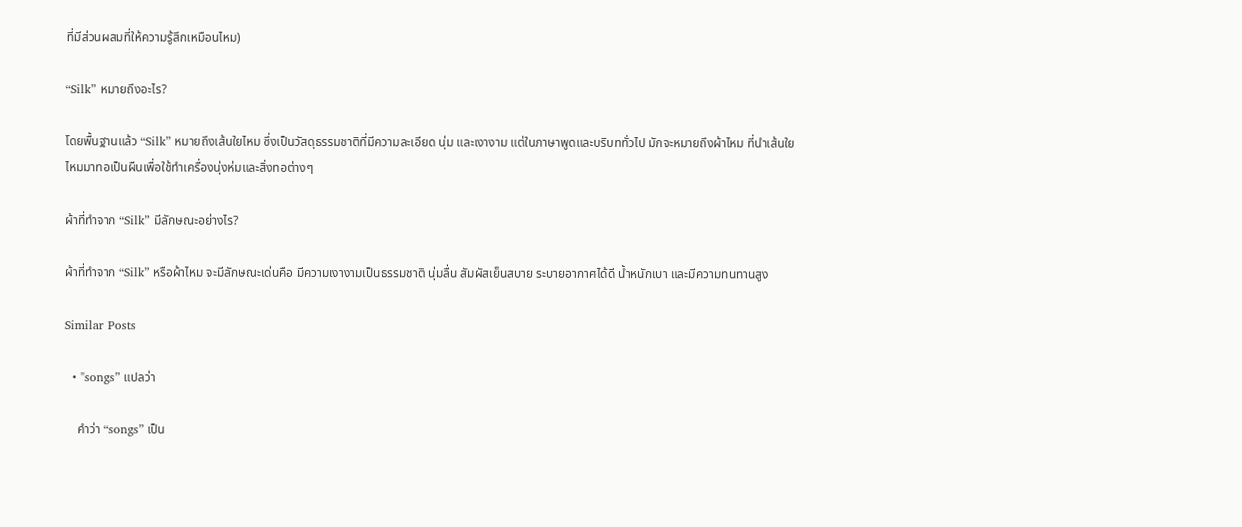ที่มีส่วนผสมที่ให้ความรู้สึกเหมือนไหม)

“Silk” หมายถึงอะไร?

โดยพื้นฐานแล้ว “Silk” หมายถึงเส้นใยไหม ซึ่งเป็นวัสดุธรรมชาติที่มีความละเอียด นุ่ม และเงางาม แต่ในภาษาพูดและบริบททั่วไป มักจะหมายถึงผ้าไหม ที่นำเส้นใยไหมมาทอเป็นผืนเพื่อใช้ทำเครื่องนุ่งห่มและสิ่งทอต่างๆ

ผ้าที่ทำจาก “Silk” มีลักษณะอย่างไร?

ผ้าที่ทำจาก “Silk” หรือผ้าไหม จะมีลักษณะเด่นคือ มีความเงางามเป็นธรรมชาติ นุ่มลื่น สัมผัสเย็นสบาย ระบายอากาศได้ดี น้ำหนักเบา และมีความทนทานสูง

Similar Posts

  • "songs” แปลว่า

    คำว่า “songs” เป็น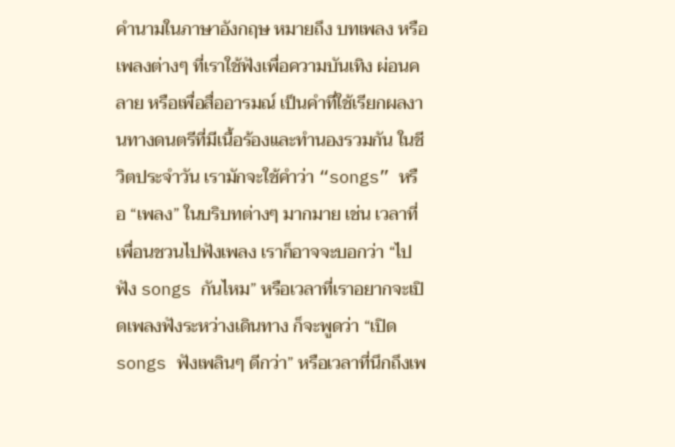คำนามในภาษาอังกฤษ หมายถึง บทเพลง หรือ เพลงต่างๆ ที่เราใช้ฟังเพื่อความบันเทิง ผ่อนคลาย หรือเพื่อสื่ออารมณ์ เป็นคำที่ใช้เรียกผลงานทางดนตรีที่มีเนื้อร้องและทำนองรวมกัน ในชีวิตประจำวัน เรามักจะใช้คำว่า “songs” หรือ “เพลง” ในบริบทต่างๆ มากมาย เช่น เวลาที่เพื่อนชวนไปฟังเพลง เราก็อาจจะบอกว่า “ไปฟัง songs กันไหม” หรือเวลาที่เราอยากจะเปิดเพลงฟังระหว่างเดินทาง ก็จะพูดว่า “เปิด songs ฟังเพลินๆ ดีกว่า” หรือเวลาที่นึกถึงเพ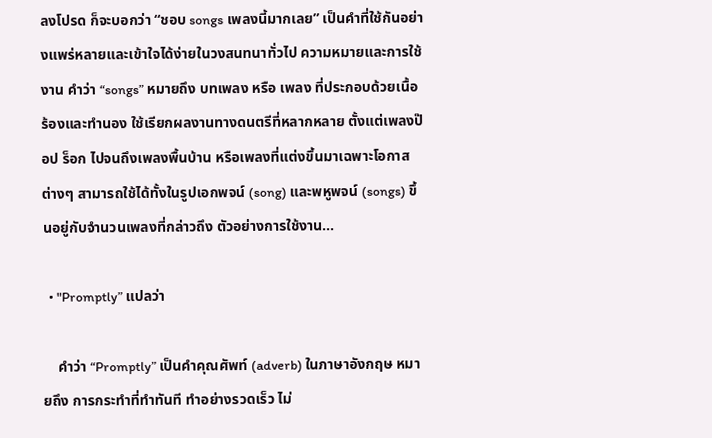ลงโปรด ก็จะบอกว่า “ชอบ songs เพลงนี้มากเลย” เป็นคำที่ใช้กันอย่างแพร่หลายและเข้าใจได้ง่ายในวงสนทนาทั่วไป ความหมายและการใช้งาน คำว่า “songs” หมายถึง บทเพลง หรือ เพลง ที่ประกอบด้วยเนื้อร้องและทำนอง ใช้เรียกผลงานทางดนตรีที่หลากหลาย ตั้งแต่เพลงป๊อป ร็อก ไปจนถึงเพลงพื้นบ้าน หรือเพลงที่แต่งขึ้นมาเฉพาะโอกาสต่างๆ สามารถใช้ได้ทั้งในรูปเอกพจน์ (song) และพหูพจน์ (songs) ขึ้นอยู่กับจำนวนเพลงที่กล่าวถึง ตัวอย่างการใช้งาน…

  • "Promptly” แปลว่า

    คำว่า “Promptly” เป็นคำคุณศัพท์ (adverb) ในภาษาอังกฤษ หมายถึง การกระทำที่ทำทันที ทำอย่างรวดเร็ว ไม่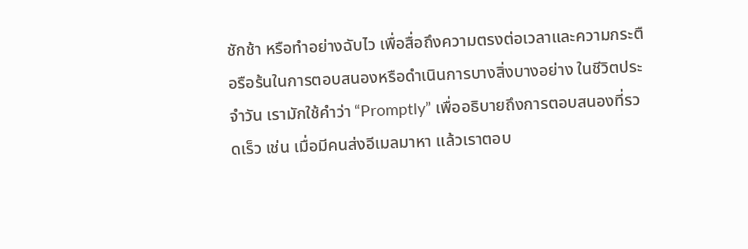ชักช้า หรือทำอย่างฉับไว เพื่อสื่อถึงความตรงต่อเวลาและความกระตือรือร้นในการตอบสนองหรือดำเนินการบางสิ่งบางอย่าง ในชีวิตประจำวัน เรามักใช้คำว่า “Promptly” เพื่ออธิบายถึงการตอบสนองที่รวดเร็ว เช่น เมื่อมีคนส่งอีเมลมาหา แล้วเราตอบ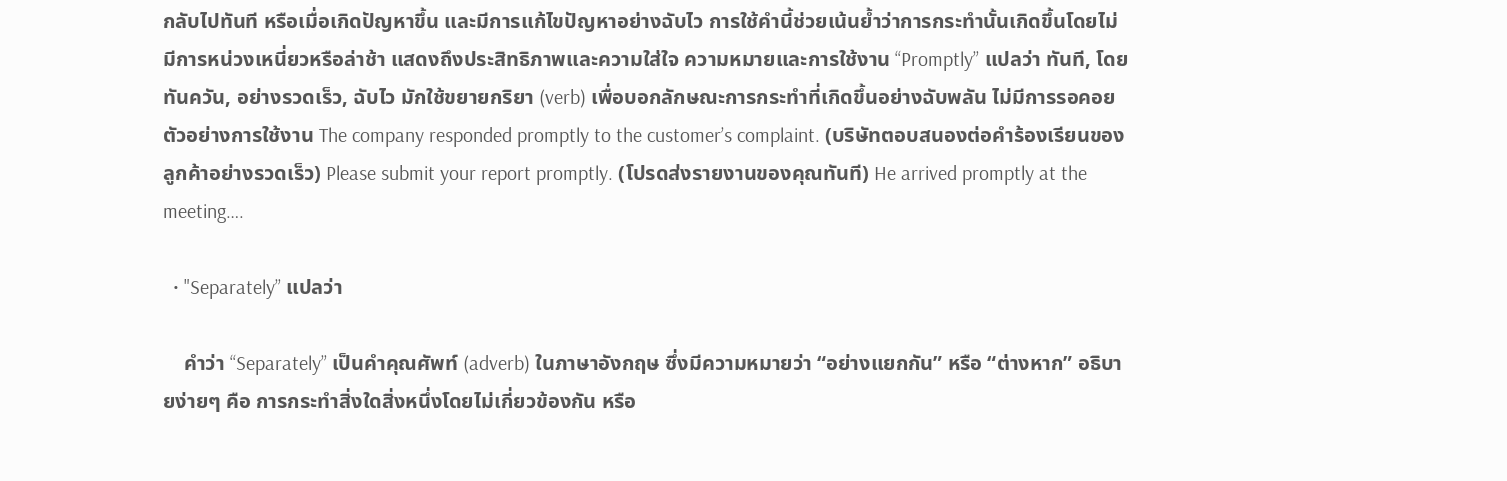กลับไปทันที หรือเมื่อเกิดปัญหาขึ้น และมีการแก้ไขปัญหาอย่างฉับไว การใช้คำนี้ช่วยเน้นย้ำว่าการกระทำนั้นเกิดขึ้นโดยไม่มีการหน่วงเหนี่ยวหรือล่าช้า แสดงถึงประสิทธิภาพและความใส่ใจ ความหมายและการใช้งาน “Promptly” แปลว่า ทันที, โดยทันควัน, อย่างรวดเร็ว, ฉับไว มักใช้ขยายกริยา (verb) เพื่อบอกลักษณะการกระทำที่เกิดขึ้นอย่างฉับพลัน ไม่มีการรอคอย ตัวอย่างการใช้งาน The company responded promptly to the customer’s complaint. (บริษัทตอบสนองต่อคำร้องเรียนของลูกค้าอย่างรวดเร็ว) Please submit your report promptly. (โปรดส่งรายงานของคุณทันที) He arrived promptly at the meeting….

  • "Separately” แปลว่า

    คำว่า “Separately” เป็นคำคุณศัพท์ (adverb) ในภาษาอังกฤษ ซึ่งมีความหมายว่า “อย่างแยกกัน” หรือ “ต่างหาก” อธิบายง่ายๆ คือ การกระทำสิ่งใดสิ่งหนึ่งโดยไม่เกี่ยวข้องกัน หรือ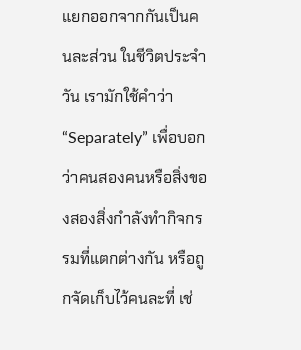แยกออกจากกันเป็นคนละส่วน ในชีวิตประจำวัน เรามักใช้คำว่า “Separately” เพื่อบอกว่าคนสองคนหรือสิ่งของสองสิ่งกำลังทำกิจกรรมที่แตกต่างกัน หรือถูกจัดเก็บไว้คนละที่ เช่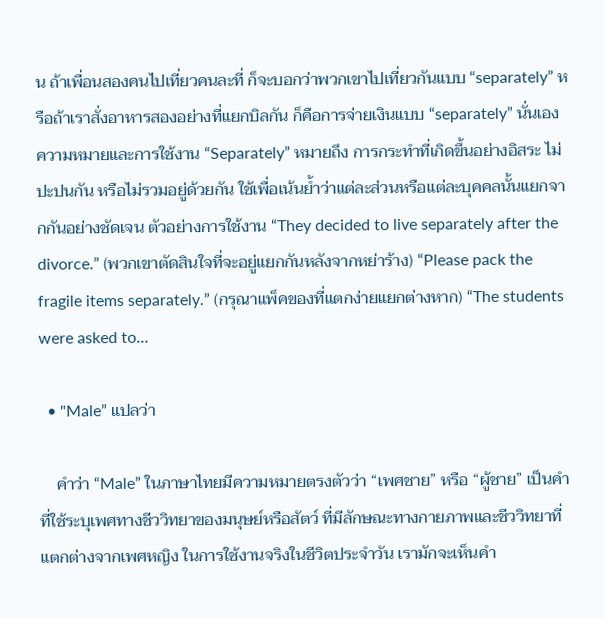น ถ้าเพื่อนสองคนไปเที่ยวคนละที่ ก็จะบอกว่าพวกเขาไปเที่ยวกันแบบ “separately” หรือถ้าเราสั่งอาหารสองอย่างที่แยกบิลกัน ก็คือการจ่ายเงินแบบ “separately” นั่นเอง ความหมายและการใช้งาน “Separately” หมายถึง การกระทำที่เกิดขึ้นอย่างอิสระ ไม่ปะปนกัน หรือไม่รวมอยู่ด้วยกัน ใช้เพื่อเน้นย้ำว่าแต่ละส่วนหรือแต่ละบุคคลนั้นแยกจากกันอย่างชัดเจน ตัวอย่างการใช้งาน “They decided to live separately after the divorce.” (พวกเขาตัดสินใจที่จะอยู่แยกกันหลังจากหย่าร้าง) “Please pack the fragile items separately.” (กรุณาแพ็คของที่แตกง่ายแยกต่างหาก) “The students were asked to…

  • "Male” แปลว่า

    คำว่า “Male” ในภาษาไทยมีความหมายตรงตัวว่า “เพศชาย” หรือ “ผู้ชาย” เป็นคำที่ใช้ระบุเพศทางชีววิทยาของมนุษย์หรือสัตว์ ที่มีลักษณะทางกายภาพและชีววิทยาที่แตกต่างจากเพศหญิง ในการใช้งานจริงในชีวิตประจำวัน เรามักจะเห็นคำ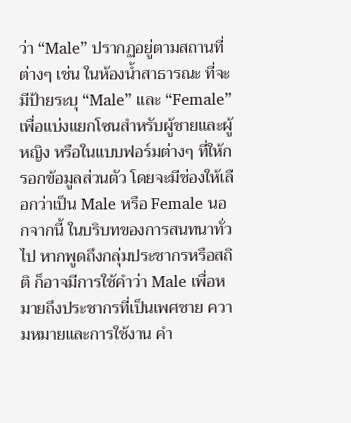ว่า “Male” ปรากฏอยู่ตามสถานที่ต่างๆ เช่น ในห้องน้ำสาธารณะ ที่จะมีป้ายระบุ “Male” และ “Female” เพื่อแบ่งแยกโซนสำหรับผู้ชายและผู้หญิง หรือในแบบฟอร์มต่างๆ ที่ให้กรอกข้อมูลส่วนตัว โดยจะมีช่องให้เลือกว่าเป็น Male หรือ Female นอกจากนี้ ในบริบทของการสนทนาทั่วไป หากพูดถึงกลุ่มประชากรหรือสถิติ ก็อาจมีการใช้คำว่า Male เพื่อหมายถึงประชากรที่เป็นเพศชาย ความหมายและการใช้งาน คำ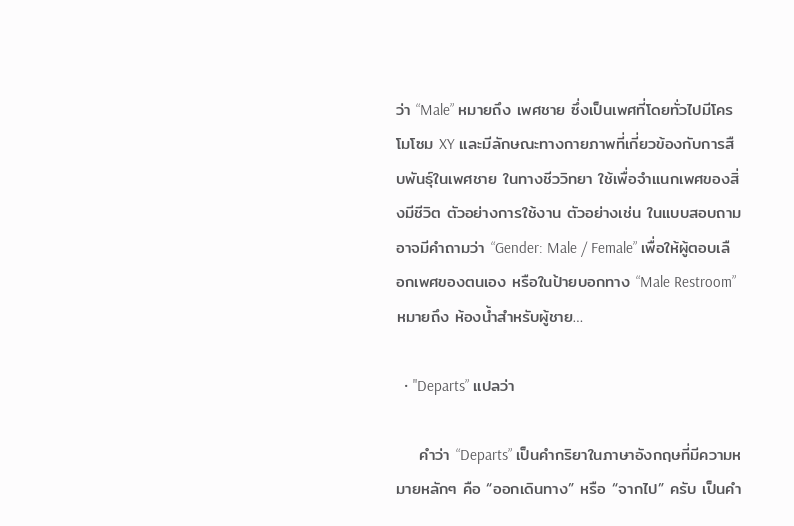ว่า “Male” หมายถึง เพศชาย ซึ่งเป็นเพศที่โดยทั่วไปมีโครโมโซม XY และมีลักษณะทางกายภาพที่เกี่ยวข้องกับการสืบพันธุ์ในเพศชาย ในทางชีววิทยา ใช้เพื่อจำแนกเพศของสิ่งมีชีวิต ตัวอย่างการใช้งาน ตัวอย่างเช่น ในแบบสอบถาม อาจมีคำถามว่า “Gender: Male / Female” เพื่อให้ผู้ตอบเลือกเพศของตนเอง หรือในป้ายบอกทาง “Male Restroom” หมายถึง ห้องน้ำสำหรับผู้ชาย…

  • "Departs” แปลว่า

    คำว่า “Departs” เป็นคำกริยาในภาษาอังกฤษที่มีความหมายหลักๆ คือ “ออกเดินทาง” หรือ “จากไป” ครับ เป็นคำ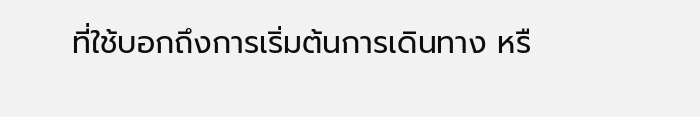ที่ใช้บอกถึงการเริ่มต้นการเดินทาง หรื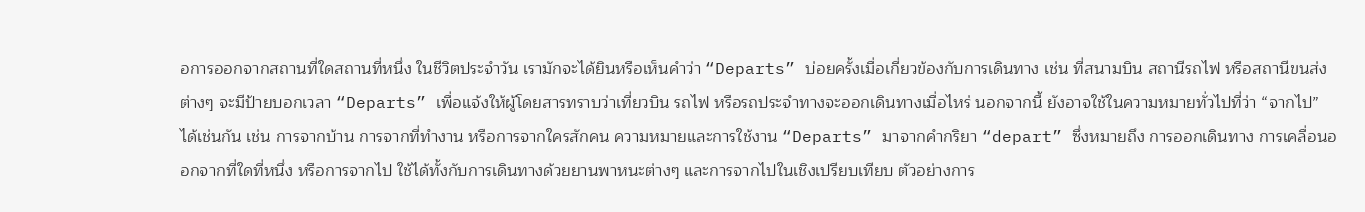อการออกจากสถานที่ใดสถานที่หนึ่ง ในชีวิตประจำวัน เรามักจะได้ยินหรือเห็นคำว่า “Departs” บ่อยครั้งเมื่อเกี่ยวข้องกับการเดินทาง เช่น ที่สนามบิน สถานีรถไฟ หรือสถานีขนส่งต่างๆ จะมีป้ายบอกเวลา “Departs” เพื่อแจ้งให้ผู้โดยสารทราบว่าเที่ยวบิน รถไฟ หรือรถประจำทางจะออกเดินทางเมื่อไหร่ นอกจากนี้ ยังอาจใช้ในความหมายทั่วไปที่ว่า “จากไป” ได้เช่นกัน เช่น การจากบ้าน การจากที่ทำงาน หรือการจากใครสักคน ความหมายและการใช้งาน “Departs” มาจากคำกริยา “depart” ซึ่งหมายถึง การออกเดินทาง การเคลื่อนออกจากที่ใดที่หนึ่ง หรือการจากไป ใช้ได้ทั้งกับการเดินทางด้วยยานพาหนะต่างๆ และการจากไปในเชิงเปรียบเทียบ ตัวอย่างการ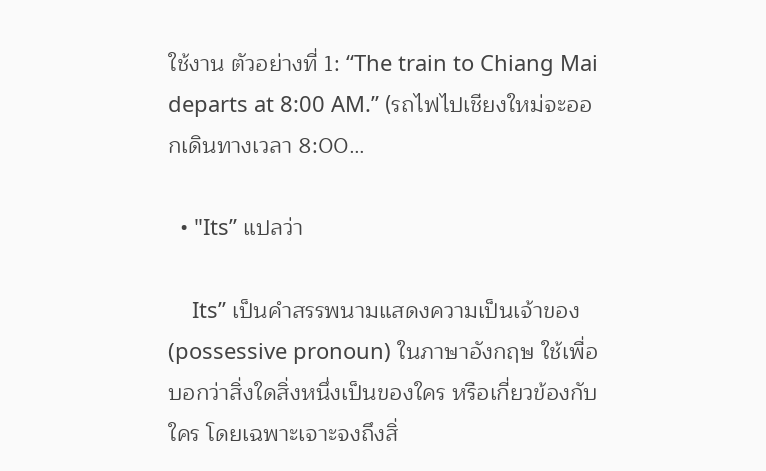ใช้งาน ตัวอย่างที่ 1: “The train to Chiang Mai departs at 8:00 AM.” (รถไฟไปเชียงใหม่จะออกเดินทางเวลา 8:00…

  • "Its” แปลว่า

    Its” เป็นคำสรรพนามแสดงความเป็นเจ้าของ (possessive pronoun) ในภาษาอังกฤษ ใช้เพื่อบอกว่าสิ่งใดสิ่งหนึ่งเป็นของใคร หรือเกี่ยวข้องกับใคร โดยเฉพาะเจาะจงถึงสิ่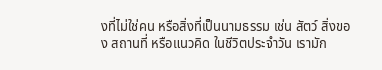งที่ไม่ใช่คน หรือสิ่งที่เป็นนามธรรม เช่น สัตว์ สิ่งของ สถานที่ หรือแนวคิด ในชีวิตประจำวัน เรามัก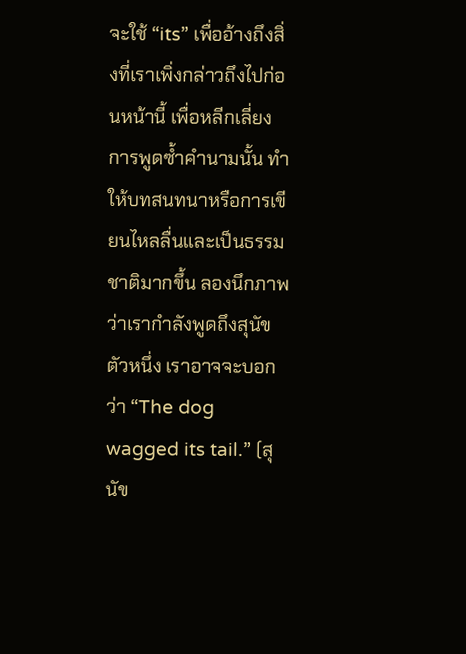จะใช้ “its” เพื่ออ้างถึงสิ่งที่เราเพิ่งกล่าวถึงไปก่อนหน้านี้ เพื่อหลีกเลี่ยงการพูดซ้ำคำนามนั้น ทำให้บทสนทนาหรือการเขียนไหลลื่นและเป็นธรรมชาติมากขึ้น ลองนึกภาพว่าเรากำลังพูดถึงสุนัขตัวหนึ่ง เราอาจจะบอกว่า “The dog wagged its tail.” (สุนัข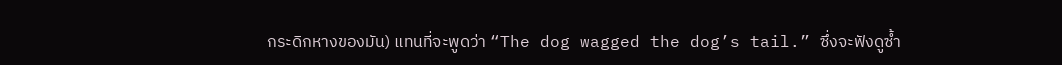กระดิกหางของมัน) แทนที่จะพูดว่า “The dog wagged the dog’s tail.” ซึ่งจะฟังดูซ้ำ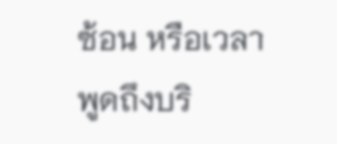ซ้อน หรือเวลาพูดถึงบริ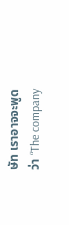ษัท เราอาจจะพูดว่า “The company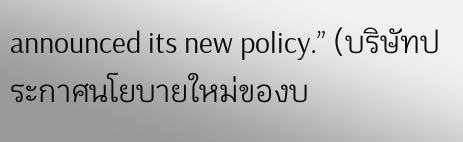announced its new policy.” (บริษัทประกาศนโยบายใหม่ของบ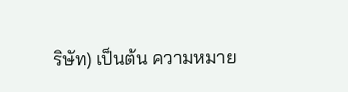ริษัท) เป็นต้น ความหมาย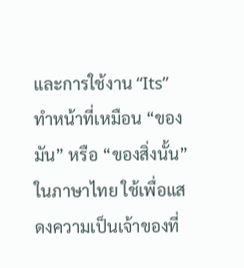และการใช้งาน “Its” ทำหน้าที่เหมือน “ของมัน” หรือ “ของสิ่งนั้น” ในภาษาไทย ใช้เพื่อแสดงความเป็นเจ้าของที่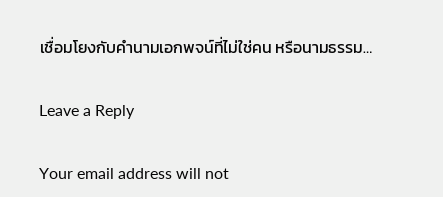เชื่อมโยงกับคำนามเอกพจน์ที่ไม่ใช่คน หรือนามธรรม…

Leave a Reply

Your email address will not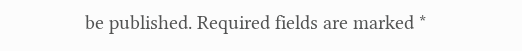be published. Required fields are marked *